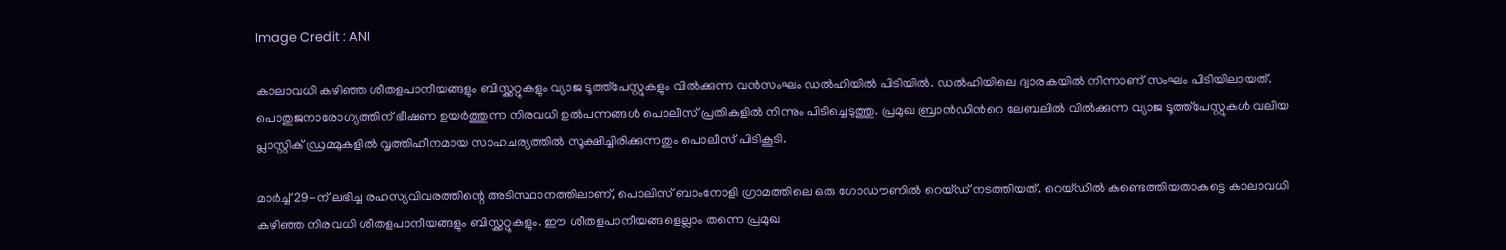Image Credit : ANI

കാലാവധി കഴിഞ്ഞ ശീതളപാനീയങ്ങളും ബിസ്ക്കറ്റുകളും വ്യാജ ടൂത്ത്പേസ്റ്റുകളും വില്‍ക്കുന്ന വന്‍സംഘം ഡല്‍ഹിയില്‍ പിടിയില്‍. ഡല്‍ഹിയിലെ ദ്വാരകയില്‍ നിന്നാണ് സംഘം പിടിയിലായത്. പൊതുജനാരോഗ്യത്തിന് ഭീഷണ ഉയര്‍ത്തുന്ന നിരവധി ഉല്‍പന്നങ്ങള്‍ പൊലീസ് പ്രതികളില്‍ നിന്നും പിടിച്ചെടുത്തു. പ്രമുഖ ബ്രാന്‍ഡിന്‍റെ ലേബലില്‍ വില്‍ക്കുന്ന വ്യാജ ടൂത്ത്പേസ്റ്റുകള്‍ വലിയ പ്ലാസ്റ്റിക് ഡ്രമ്മുകളില്‍ വൃത്തിഹീനമായ സാഹചര്യത്തില്‍ സൂക്ഷിച്ചിരിക്കുന്നതും പൊലീസ് പിടികൂടി.

മാര്‍ച്ച് 29-ന് ലഭിച്ച രഹസ്യവിവരത്തിന്റെ അടിസ്ഥാനത്തിലാണ്, പൊലിസ് ബാംനോളി ഗ്രാമത്തിലെ ഒരു ഗോഡൗണിൽ റെയ്ഡ് നടത്തിയത്. റെയ്ഡില്‍ കണ്ടെത്തിയതാകട്ടെ കാലാവധി കഴിഞ്ഞ നിരവധി ശീതളപാനീയങ്ങളും ബിസ്ക്കറ്റുകളും. ഈ ശീതളപാനീയങ്ങളെല്ലാം തന്നെ പ്രമുഖ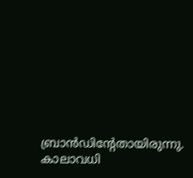ബ്രാന്‍ഡിന്‍റേതായിരുന്നു. കാലാവധി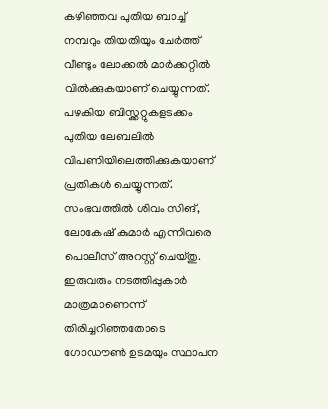കഴിഞ്ഞവ പുതിയ ബാച്ച് നമ്പറും തിയതിയും ചേര്‍ത്ത് വീണ്ടും ലോക്കല്‍ മാര്‍ക്കറ്റില്‍ വില്‍ക്കുകയാണ് ചെയ്യുന്നത്. പഴകിയ ബിസ്ക്കറ്റുകളടക്കം പുതിയ ലേബലില്‍ വിപണിയിലെത്തിക്കുകയാണ് പ്രതികള്‍ ചെയ്യുന്നത്. സംഭവത്തില്‍ ശിവം സിങ്, ലോകേഷ് കുമാര്‍ എന്നിവരെ പൊലീസ് അറസ്റ്റ് ചെയ്തു. ഇരുവരും നടത്തിപ്പുകാര്‍ മാത്രമാണെന്ന് തിരിച്ചറിഞ്ഞതോടെ ഗോഡൗണ്‍ ഉടമയും സ്ഥാപന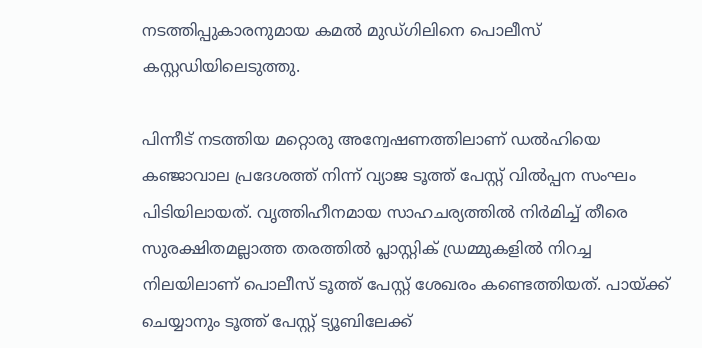നടത്തിപ്പുകാരനുമായ കമല്‍ മുഡ്ഗിലിനെ പൊലീസ് കസ്റ്റഡിയിലെടുത്തു.

പിന്നീട് നടത്തിയ മറ്റൊരു അന്വേഷണത്തിലാണ് ഡല്‍ഹിയെ കഞ്ജാവാല പ്രദേശത്ത് നിന്ന് വ്യാജ ടൂത്ത് പേസ്റ്റ് വില്‍പ്പന സംഘം പിടിയിലായത്. വൃത്തിഹീനമായ സാഹചര്യത്തില്‍ നിര്‍മിച്ച് തീരെ സുരക്ഷിതമല്ലാത്ത തരത്തില്‍ പ്ലാസ്റ്റിക് ഡ്രമ്മുകളില്‍ നിറച്ച നിലയിലാണ് പൊലീസ് ടൂത്ത് പേസ്റ്റ് ശേഖരം കണ്ടെത്തിയത്. പായ്ക്ക് ചെയ്യാനും ടൂത്ത് പേസ്റ്റ് ട്യൂബിലേക്ക്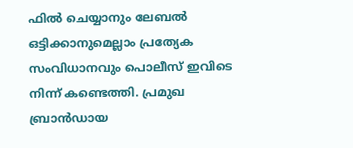ഫില്‍ ചെയ്യാനും ലേബല്‍ ഒട്ടിക്കാനുമെല്ലാം പ്രത്യേക സംവിധാനവും പൊലീസ് ഇവിടെ നിന്ന് കണ്ടെത്തി. പ്രമുഖ ബ്രാന്‍ഡായ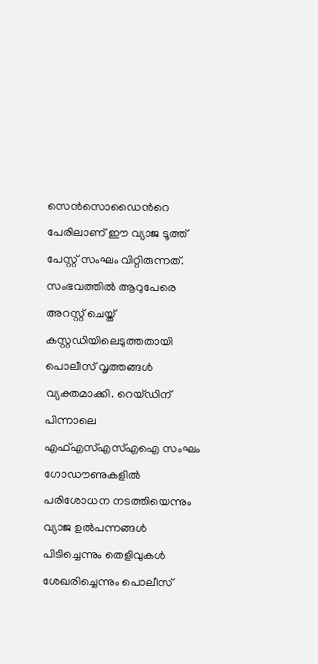സെന്‍സൊഡൈന്‍റെ പേരിലാണ് ഈ വ്യാജ ടൂത്ത് പേസ്റ്റ് സംഘം വിറ്റിരുന്നത്. സംഭവത്തില്‍ ആറുപേരെ അറസ്റ്റ് ചെയ്ത് കസ്റ്റഡിയിലെടുത്തതായി പൊലീസ് വൃത്തങ്ങള്‍ വ്യക്തമാക്കി. റെയ്ഡിന് പിന്നാലെ എഫ്എസ്എസ്എഐ സംഘം ഗോഡൗണുകളില്‍ പരിശോധന നടത്തിയെന്നും വ്യാജ ഉല്‍പന്നങ്ങള്‍ പിടിച്ചെന്നും തെളിവുകള്‍ ശേഖരിച്ചെന്നും പൊലീസ്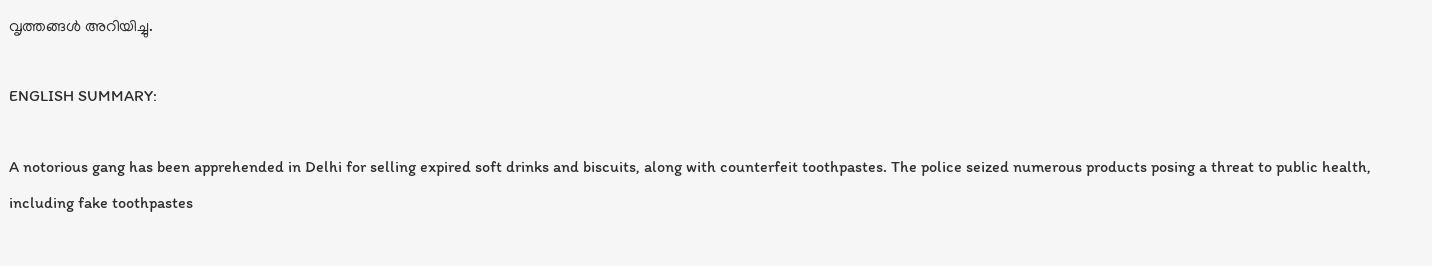വൃത്തങ്ങള്‍ അറിയിച്ചു.

ENGLISH SUMMARY:

A notorious gang has been apprehended in Delhi for selling expired soft drinks and biscuits, along with counterfeit toothpastes. The police seized numerous products posing a threat to public health, including fake toothpastes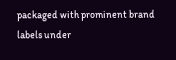packaged with prominent brand labels under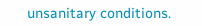unsanitary conditions.